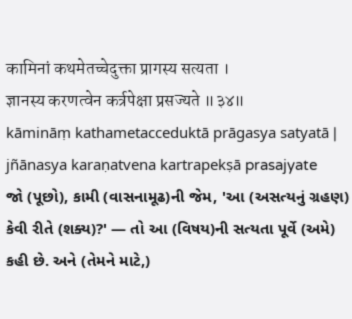कामिनां कथमेतच्चेदुक्ता प्रागस्य सत्यता ।
ज्ञानस्य करणत्वेन कर्त्रपेक्षा प्रसज्यते ॥३४॥
kāmināṃ kathametacceduktā prāgasya satyatā |
jñānasya karaṇatvena kartrapekṣā prasajyate
જો (પૂછો), કામી (વાસનામૂઢ)ની જેમ, 'આ (અસત્યનું ગ્રહણ) કેવી રીતે (શક્ય)?' — તો આ (વિષય)ની સત્યતા પૂર્વે (અમે) કહી છે. અને (તેમને માટે,)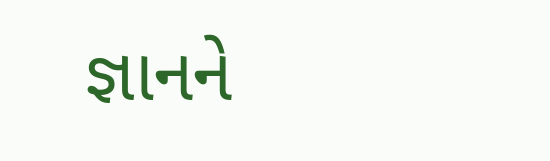જ્ઞાનને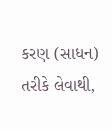કરણ (સાધન) તરીકે લેવાથી,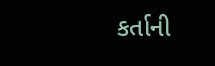કર્તાની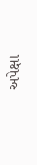અપેક્ષા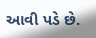આવી પડે છે.